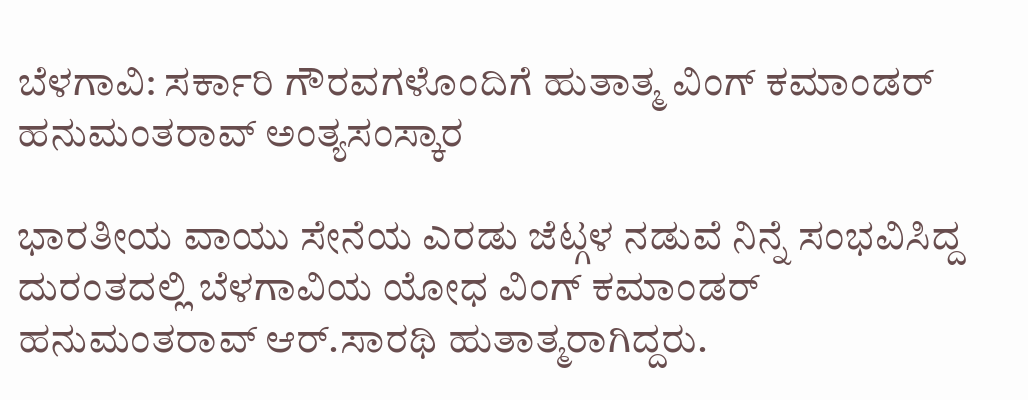ಬೆಳಗಾವಿ: ಸರ್ಕಾರಿ ಗೌರವಗಳೊಂದಿಗೆ ಹುತಾತ್ಮ ವಿಂಗ್ ಕಮಾಂಡರ್ ಹನುಮಂತರಾವ್ ಅಂತ್ಯಸಂಸ್ಕಾರ

ಭಾರತೀಯ ವಾಯು ಸೇನೆಯ ಎರಡು ಜೆಟ್ಗಳ ನಡುವೆ ನಿನ್ನೆ ಸಂಭವಿಸಿದ್ದ ದುರಂತದಲ್ಲಿ ಬೆಳಗಾವಿಯ ಯೋಧ ವಿಂಗ್ ಕಮಾಂಡರ್ ಹನುಮಂತರಾವ್ ಆರ್.ಸಾರಥಿ ಹುತಾತ್ಮರಾಗಿದ್ದರು.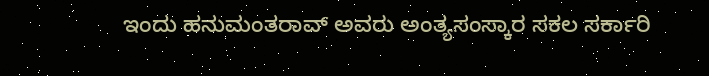ಇಂದು ಹನುಮಂತರಾವ್ ಅವರು ಅಂತ್ಯಸಂಸ್ಕಾರ ಸಕಲ ಸರ್ಕಾರಿ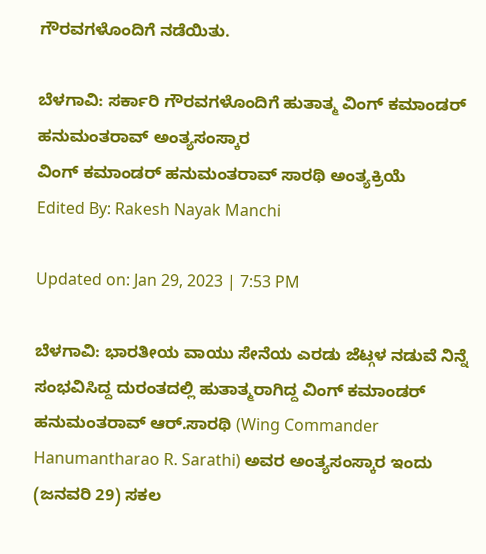ಗೌರವಗಳೊಂದಿಗೆ ನಡೆಯಿತು.

ಬೆಳಗಾವಿ: ಸರ್ಕಾರಿ ಗೌರವಗಳೊಂದಿಗೆ ಹುತಾತ್ಮ ವಿಂಗ್ ಕಮಾಂಡರ್ ಹನುಮಂತರಾವ್ ಅಂತ್ಯಸಂಸ್ಕಾರ
ವಿಂಗ್ ಕಮಾಂಡರ್ ಹನುಮಂತರಾವ್ ಸಾರಥಿ ಅಂತ್ಯಕ್ರಿಯೆ
Edited By: Rakesh Nayak Manchi

Updated on: Jan 29, 2023 | 7:53 PM

ಬೆಳಗಾವಿ: ಭಾರತೀಯ ವಾಯು ಸೇನೆಯ ಎರಡು ಜೆಟ್ಗಳ ನಡುವೆ ನಿನ್ನೆ ಸಂಭವಿಸಿದ್ದ ದುರಂತದಲ್ಲಿ ಹುತಾತ್ಮರಾಗಿದ್ದ ವಿಂಗ್ ಕಮಾಂಡರ್ ಹನುಮಂತರಾವ್ ಆರ್.ಸಾರಥಿ (Wing Commander Hanumantharao R. Sarathi) ಅವರ ಅಂತ್ಯಸಂಸ್ಕಾರ ಇಂದು (ಜನವರಿ 29) ಸಕಲ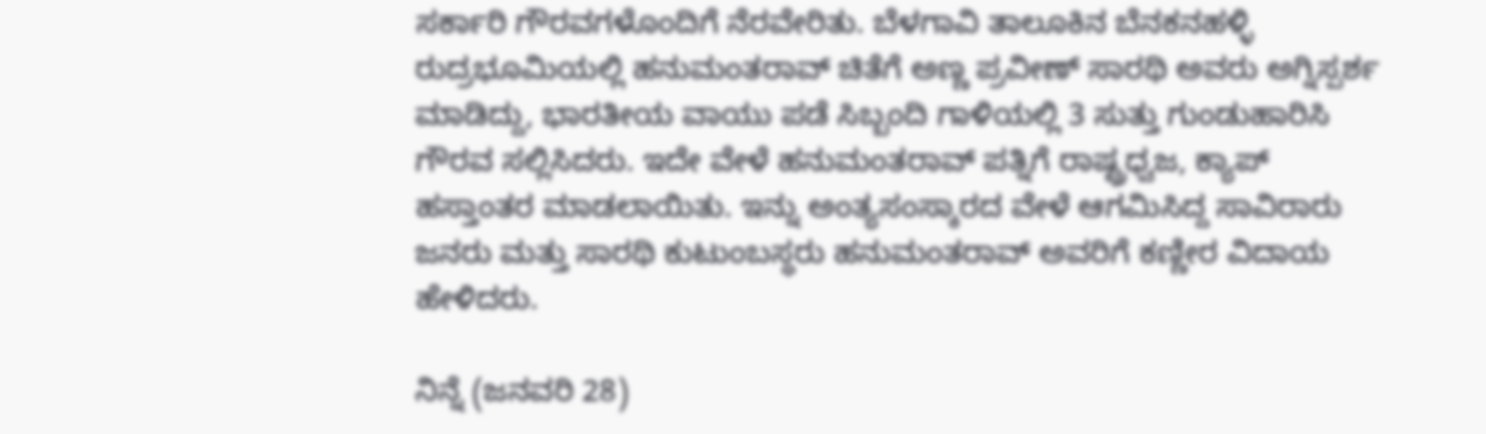ಸರ್ಕಾರಿ ಗೌರವಗಳೊಂದಿಗೆ ನೆರವೇರಿತು. ಬೆಳಗಾವಿ ತಾಲೂಕಿನ ಬೆನಕನಹಳ್ಳಿ ರುದ್ರಭೂಮಿಯಲ್ಲಿ ಹನುಮಂತರಾವ್ ಚಿತೆಗೆ ಅಣ್ಣ ಪ್ರವೀಣ್ ಸಾರಥಿ ಅವರು ಅಗ್ನಿಸ್ಪರ್ಶ ಮಾಡಿದ್ದು, ಭಾರತೀಯ ವಾಯು ಪಡೆ ಸಿಬ್ಬಂದಿ ಗಾಳಿಯಲ್ಲಿ 3 ಸುತ್ತು ಗುಂಡುಹಾರಿಸಿ ಗೌರವ ಸಲ್ಲಿಸಿದರು. ಇದೇ ವೇಳೆ ಹನುಮಂತರಾವ್ ಪತ್ನಿಗೆ ರಾಷ್ಟ್ರಧ್ವಜ, ಕ್ಯಾಪ್ ಹಸ್ತಾಂತರ ಮಾಡಲಾಯಿತು. ಇನ್ನು ಅಂತ್ಯಸಂಸ್ಕಾರದ ವೇಳೆ ಆಗಮಿಸಿದ್ದ ಸಾವಿರಾರು ಜನರು ಮತ್ತು ಸಾರಥಿ ಕುಟುಂಬಸ್ಥರು ಹನುಮಂತರಾವ್ ಅವರಿಗೆ ಕಣ್ಣೀರ ವಿದಾಯ ಹೇಳಿದರು.

ನಿನ್ನೆ (ಜನವರಿ 28)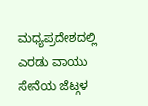ಮಧ್ಯಪ್ರದೇಶದಲ್ಲಿ ಎರಡು ವಾಯು ಸೇನೆಯ ಜೆಟ್ಗಳ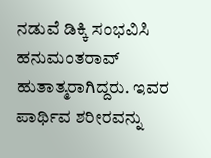ನಡುವೆ ಡಿಕ್ಕಿ ಸಂಭವಿಸಿ ಹನುಮಂತರಾವ್ ಹುತಾತ್ಮರಾಗಿದ್ದರು. ಇವರ ಪಾರ್ಥಿವ ಶರೀರವನ್ನು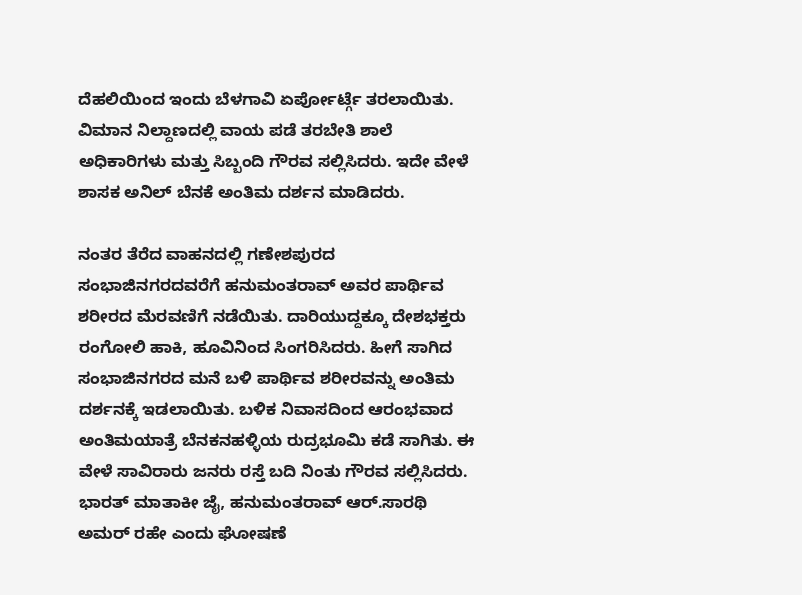ದೆಹಲಿಯಿಂದ ಇಂದು ಬೆಳಗಾವಿ ಏರ್ಪೋರ್ಟ್ಗೆ ತರಲಾಯಿತು. ವಿಮಾನ ನಿಲ್ದಾಣದಲ್ಲಿ ವಾಯ ಪಡೆ ತರಬೇತಿ ಶಾಲೆ ಅಧಿಕಾರಿಗಳು ಮತ್ತು ಸಿಬ್ಬಂದಿ ಗೌರವ ಸಲ್ಲಿಸಿದರು. ಇದೇ ವೇಳೆ ಶಾಸಕ ಅನಿಲ್ ಬೆನಕೆ ಅಂತಿಮ ದರ್ಶನ ಮಾಡಿದರು.

ನಂತರ ತೆರೆದ ವಾಹನದಲ್ಲಿ ಗಣೇಶಪುರದ ಸಂಭಾಜಿನಗರದವರೆಗೆ ಹನುಮಂತರಾವ್ ಅವರ ಪಾರ್ಥಿವ ಶರೀರದ ಮೆರವಣಿಗೆ ನಡೆಯಿತು. ದಾರಿಯುದ್ದಕ್ಕೂ ದೇಶಭಕ್ತರು ರಂಗೋಲಿ ಹಾಕಿ, ಹೂವಿನಿಂದ ಸಿಂಗರಿಸಿದರು. ಹೀಗೆ ಸಾಗಿದ ಸಂಭಾಜಿನಗರದ ಮನೆ ಬಳಿ ಪಾರ್ಥಿವ ಶರೀರವನ್ನು ಅಂತಿಮ ದರ್ಶನಕ್ಕೆ ಇಡಲಾಯಿತು. ಬಳಿಕ ನಿವಾಸದಿಂದ ಆರಂಭವಾದ ಅಂತಿಮಯಾತ್ರೆ ಬೆನಕನಹಳ್ಳಿಯ ರುದ್ರಭೂಮಿ ಕಡೆ ಸಾಗಿತು. ಈ ವೇಳೆ ಸಾವಿರಾರು ಜನರು ರಸ್ತೆ ಬದಿ ನಿಂತು ಗೌರವ ಸಲ್ಲಿಸಿದರು. ಭಾರತ್ ಮಾತಾಕೀ ಜೈ, ಹನುಮಂತರಾವ್ ಆರ್.ಸಾರಥಿ ಅಮರ್ ರಹೇ ಎಂದು ಘೋಷಣೆ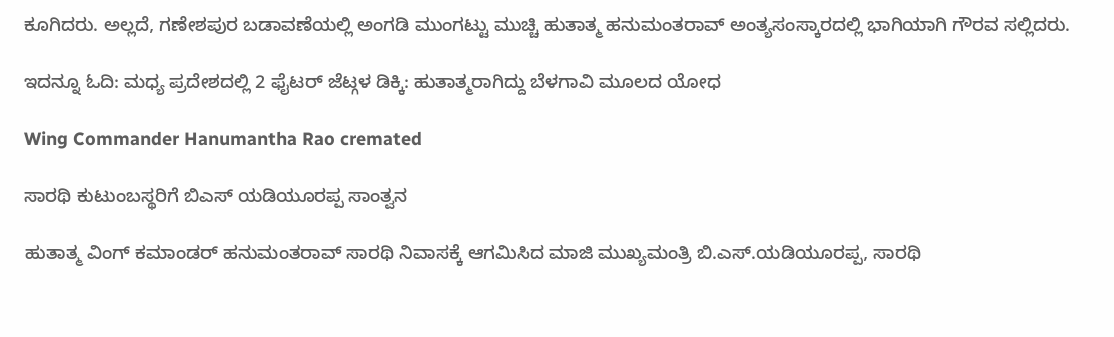ಕೂಗಿದರು. ಅಲ್ಲದೆ, ಗಣೇಶಪುರ ಬಡಾವಣೆಯಲ್ಲಿ ಅಂಗಡಿ ಮುಂಗಟ್ಟು ಮುಚ್ಚಿ ಹುತಾತ್ಮ ಹನುಮಂತರಾವ್ ಅಂತ್ಯಸಂಸ್ಕಾರದಲ್ಲಿ ಭಾಗಿಯಾಗಿ ಗೌರವ ಸಲ್ಲಿದರು.

ಇದನ್ನೂ ಓದಿ: ಮಧ್ಯ ಪ್ರದೇಶದಲ್ಲಿ 2 ಫೈಟರ್ ಜೆಟ್ಗಳ ಡಿಕ್ಕಿ: ಹುತಾತ್ಮರಾಗಿದ್ದು ಬೆಳಗಾವಿ ಮೂಲದ ಯೋಧ

Wing Commander Hanumantha Rao cremated

ಸಾರಥಿ ಕುಟುಂಬಸ್ಥರಿಗೆ ಬಿಎಸ್ ಯಡಿಯೂರಪ್ಪ ಸಾಂತ್ವನ

ಹುತಾತ್ಮ ವಿಂಗ್ ಕಮಾಂಡರ್ ಹನುಮಂತರಾವ್ ಸಾರಥಿ ನಿವಾಸಕ್ಕೆ ಆಗಮಿಸಿದ ಮಾಜಿ ಮುಖ್ಯಮಂತ್ರಿ ಬಿ.ಎಸ್.ಯಡಿಯೂರಪ್ಪ, ಸಾರಥಿ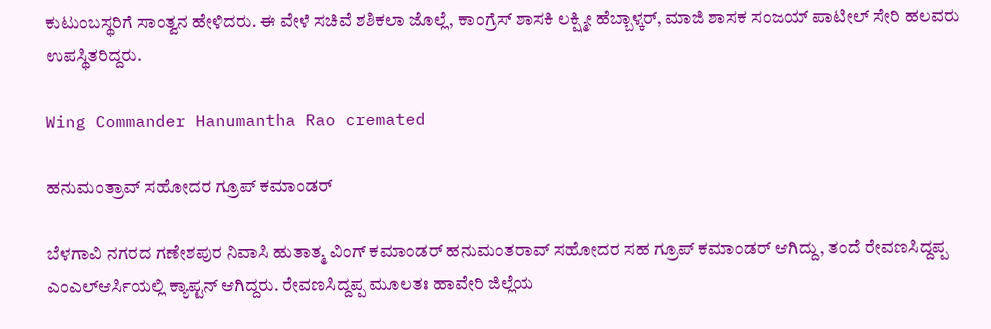ಕುಟುಂಬಸ್ಥರಿಗೆ ಸಾಂತ್ವನ ಹೇಳಿದರು. ಈ ವೇಳೆ ಸಚಿವೆ ಶಶಿಕಲಾ ಜೊಲ್ಲೆ, ಕಾಂಗ್ರೆಸ್ ಶಾಸಕಿ ಲಕ್ಷ್ಮೀ ಹೆಬ್ಬಾಳ್ಕರ್, ಮಾಜಿ ಶಾಸಕ ಸಂಜಯ್ ಪಾಟೀಲ್ ಸೇರಿ ಹಲವರು ಉಪಸ್ಥಿತರಿದ್ದರು.

Wing Commander Hanumantha Rao cremated

ಹನುಮಂತ್ರಾವ್ ಸಹೋದರ ಗ್ರೂಪ್ ಕಮಾಂಡರ್

ಬೆಳಗಾವಿ ನಗರದ ಗಣೇಶಪುರ ನಿವಾಸಿ ಹುತಾತ್ಮ ವಿಂಗ್ ಕಮಾಂಡರ್ ಹನುಮಂತರಾವ್ ಸಹೋದರ ಸಹ ಗ್ರೂಪ್ ಕಮಾಂಡರ್ ಆಗಿದ್ದು, ತಂದೆ ರೇವಣಸಿದ್ದಪ್ಪ ಎಂಎಲ್ಆರ್ಸಿಯಲ್ಲಿ ಕ್ಯಾಪ್ಟನ್ ಆಗಿದ್ದರು. ರೇವಣಸಿದ್ದಪ್ಪ ಮೂಲತಃ ಹಾವೇರಿ ಜಿಲ್ಲೆಯ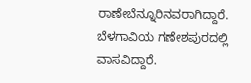ರಾಣೇಬೆನ್ನೂರಿನವರಾಗಿದ್ದಾರೆ. ಬೆಳಗಾವಿಯ ಗಣೇಶಪುರದಲ್ಲಿ ವಾಸವಿದ್ದಾರೆ.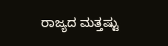ರಾಜ್ಯದ ಮತ್ತಷ್ಟು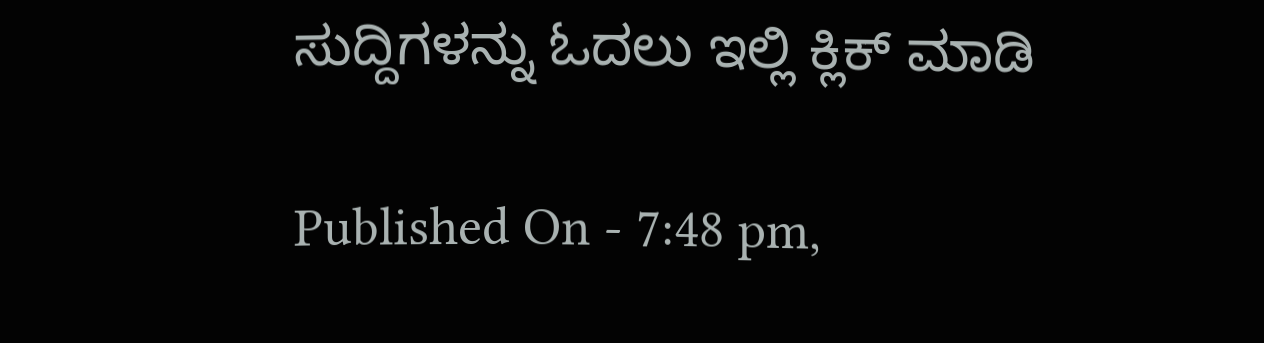ಸುದ್ದಿಗಳನ್ನು ಓದಲು ಇಲ್ಲಿ ಕ್ಲಿಕ್ ಮಾಡಿ

Published On - 7:48 pm,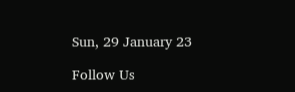Sun, 29 January 23

Follow Us